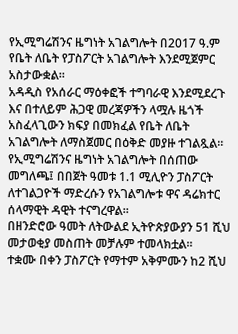የኢሚግሬሽንና ዜግነት አገልግሎት በ2017 ዓ.ም የቤት ለቤት የፓስፖርት አገልግሎት እንደሚጀምር አስታውቋል።
አዳዲስ የአሰራር ማዕቀፎች ተግባራዊ እንደሚደረጉ እና በተለይም ሕጋዊ መረጃዎችን ላሟሉ ዜጎች አስፈላጊውን ክፍያ በመክፈል የቤት ለቤት አገልግሎት ለማስጀመር በዕቅድ መያዙ ተገልጿል።
የኢሚግሬሽንና ዜግነት አገልግሎት በሰጠው መግለጫ፤ በበጀት ዓመቱ 1.1 ሚሊዮን ፓስፖርት ለተገልጋዮች ማድረሱን የአገልግሎቱ ዋና ዳሬክተር ሰላማዊት ዳዊት ተናግረዋል።
በዘንድሮው ዓመት ለትውልደ ኢትዮጵያውያን 51 ሺህ መታወቂያ መስጠት መቻሉም ተመላክቷል።
ተቋሙ በቀን ፓስፖርት የማተም አቅምሙን ከ2 ሺህ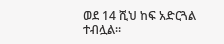ወደ 14 ሺህ ከፍ አድርጓል ተብሏል።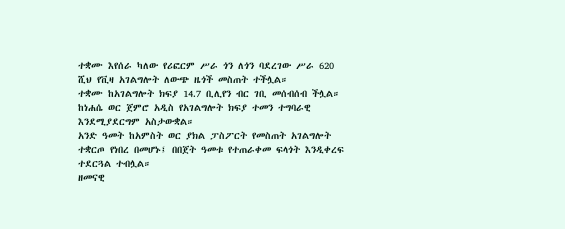ተቋሙ እየሰራ ካለው የሪፎርም ሥራ ጎን ለጎን ባደረገው ሥራ 620 ሺህ የቪዛ አገልግሎት ለውጭ ዜጎች መስጠት ተችሏል።
ተቋሙ ከአገልግሎት ክፍያ 14.7 ቢሊየን ብር ገቢ መሰብሰብ ችሏል።
ከነሐሴ ወር ጀምሮ አዲስ የአገልግሎት ክፍያ ተመን ተግባራዊ እንደሚያደርግም አስታውቋል።
አንድ ዓመት ከአምስት ወር ያክል ፓስፖርት የመስጠት አገልግሎት ተቋርጦ የነበረ በመሆኑ፤ በበጀት ዓመቱ የተጠራቀመ ፍላጎት እንዲቀረፍ ተደርጓል ተብሏል።
ዘመናዊ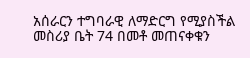አሰራርን ተግባራዊ ለማድርግ የሚያስችል መስሪያ ቤት 74 በመቶ መጠናቀቁን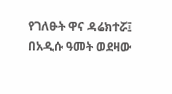የገለፁት ዋና ዳሬክተሯ፤ በአዲሱ ዓመት ወደዛው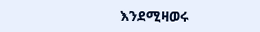እንደሚዛወሩ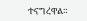ተናግረዋል።